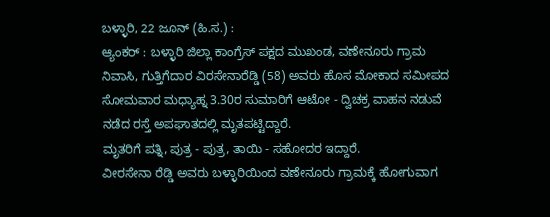ಬಳ್ಳಾರಿ, 22 ಜೂನ್ (ಹಿ.ಸ.) :
ಆ್ಯಂಕರ್ : ಬಳ್ಳಾರಿ ಜಿಲ್ಲಾ ಕಾಂಗ್ರೆಸ್ ಪಕ್ಷದ ಮುಖಂಡ, ವಣೇನೂರು ಗ್ರಾಮ ನಿವಾಸಿ, ಗುತ್ತಿಗೆದಾರ ವಿರಸೇನಾರೆಡ್ಡಿ (58) ಅವರು ಹೊಸ ಮೋಕಾದ ಸಮೀಪದ ಸೋಮವಾರ ಮಧ್ಯಾಹ್ನ 3.30ರ ಸುಮಾರಿಗೆ ಆಟೋ - ದ್ವಿಚಕ್ರ ವಾಹನ ನಡುವೆ ನಡೆದ ರಸ್ತೆ ಅಪಘಾತದಲ್ಲಿ ಮೃತಪಟ್ಟಿದ್ದಾರೆ.
ಮೃತರಿಗೆ ಪತ್ನಿ, ಪುತ್ರ - ಪುತ್ರ, ತಾಯಿ - ಸಹೋದರ ಇದ್ದಾರೆ.
ವೀರಸೇನಾ ರೆಡ್ಡಿ ಅವರು ಬಳ್ಳಾರಿಯಿಂದ ವಣೇನೂರು ಗ್ರಾಮಕ್ಕೆ ಹೋಗುವಾಗ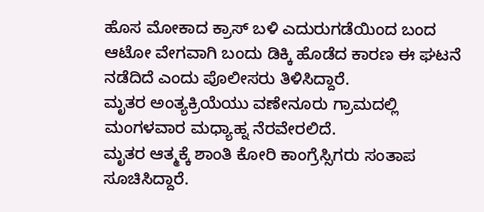ಹೊಸ ಮೋಕಾದ ಕ್ರಾಸ್ ಬಳಿ ಎದುರುಗಡೆಯಿಂದ ಬಂದ ಆಟೋ ವೇಗವಾಗಿ ಬಂದು ಡಿಕ್ಕಿ ಹೊಡೆದ ಕಾರಣ ಈ ಘಟನೆ ನಡೆದಿದೆ ಎಂದು ಪೊಲೀಸರು ತಿಳಿಸಿದ್ದಾರೆ.
ಮೃತರ ಅಂತ್ಯಕ್ರಿಯೆಯು ವಣೇನೂರು ಗ್ರಾಮದಲ್ಲಿ ಮಂಗಳವಾರ ಮಧ್ಯಾಹ್ನ ನೆರವೇರಲಿದೆ.
ಮೃತರ ಆತ್ಮಕ್ಕೆ ಶಾಂತಿ ಕೋರಿ ಕಾಂಗ್ರೆಸ್ಸಿಗರು ಸಂತಾಪ ಸೂಚಿಸಿದ್ದಾರೆ.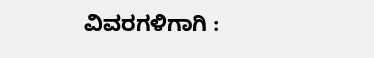ವಿವರಗಳಿಗಾಗಿ :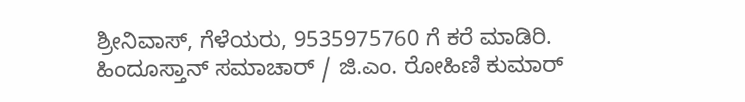ಶ್ರೀನಿವಾಸ್, ಗೆಳೆಯರು, 9535975760 ಗೆ ಕರೆ ಮಾಡಿರಿ.
ಹಿಂದೂಸ್ತಾನ್ ಸಮಾಚಾರ್ / ಜಿ.ಎಂ. ರೋಹಿಣಿ ಕುಮಾರ್